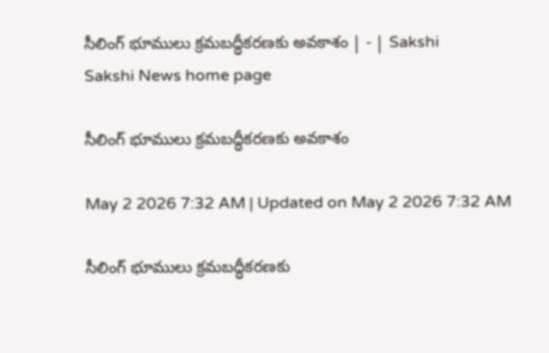సీలింగ్‌ భూములు క్రమబద్ధీకరణకు అవకాశం | - | Sakshi
Sakshi News home page

సీలింగ్‌ భూములు క్రమబద్ధీకరణకు అవకాశం

May 2 2026 7:32 AM | Updated on May 2 2026 7:32 AM

సీలింగ్‌ భూములు క్రమబద్ధీకరణకు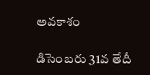అవకాశం

డిసెంబరు 31వ తేదీ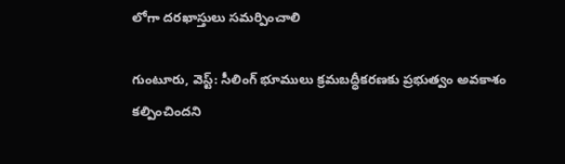లోగా దరఖాస్తులు సమర్పించాలి

గుంటూరు, వెస్ట్‌: సీలింగ్‌ భూములు క్రమబద్ధీకరణకు ప్రభుత్వం అవకాశం కల్పించిందని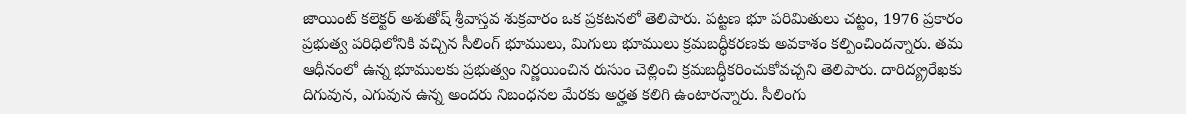జాయింట్‌ కలెక్టర్‌ అశుతోష్‌ శ్రీవాస్తవ శుక్రవారం ఒక ప్రకటనలో తెలిపారు. పట్టణ భూ పరిమితులు చట్టం, 1976 ప్రకారం ప్రభుత్వ పరిధిలోనికి వచ్చిన సీలింగ్‌ భూములు, మిగులు భూములు క్రమబద్ధీకరణకు అవకాశం కల్పించిందన్నారు. తమ ఆధీనంలో ఉన్న భూములకు ప్రభుత్వం నిర్ణయించిన రుసుం చెల్లించి క్రమబద్ధీకరించుకోవచ్చని తెలిపారు. దారిద్య్రరేఖకు దిగువున, ఎగువున ఉన్న అందరు నిబంధనల మేరకు అర్హత కలిగి ఉంటారన్నారు. సీలింగు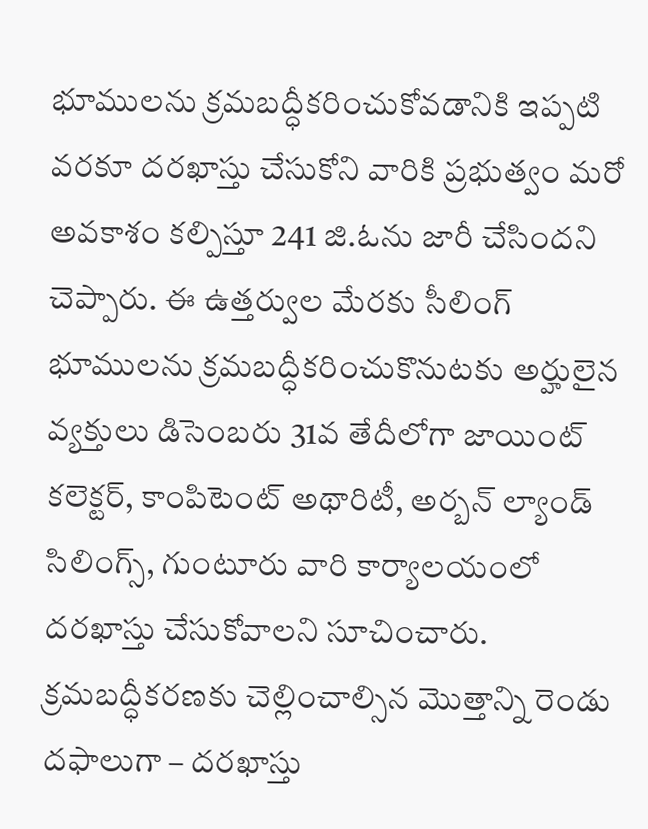భూములను క్రమబద్ధీకరించుకోవడానికి ఇప్పటి వరకూ దరఖాస్తు చేసుకోని వారికి ప్రభుత్వం మరో అవకాశం కల్పిస్తూ 241 జి.ఓను జారీ చేసిందని చెప్పారు. ఈ ఉత్తర్వుల మేరకు సీలింగ్‌ భూములను క్రమబద్ధీకరించుకొనుటకు అర్హులైన వ్యక్తులు డిసెంబరు 31వ తేదీలోగా జాయింట్‌ కలెక్టర్‌, కాంపిటెంట్‌ అథారిటీ, అర్బన్‌ ల్యాండ్‌ సిలింగ్స్‌, గుంటూరు వారి కార్యాలయంలో దరఖాస్తు చేసుకోవాలని సూచించారు. క్రమబద్ధీకరణకు చెల్లించాల్సిన మొత్తాన్ని రెండు దఫాలుగా – దరఖాస్తు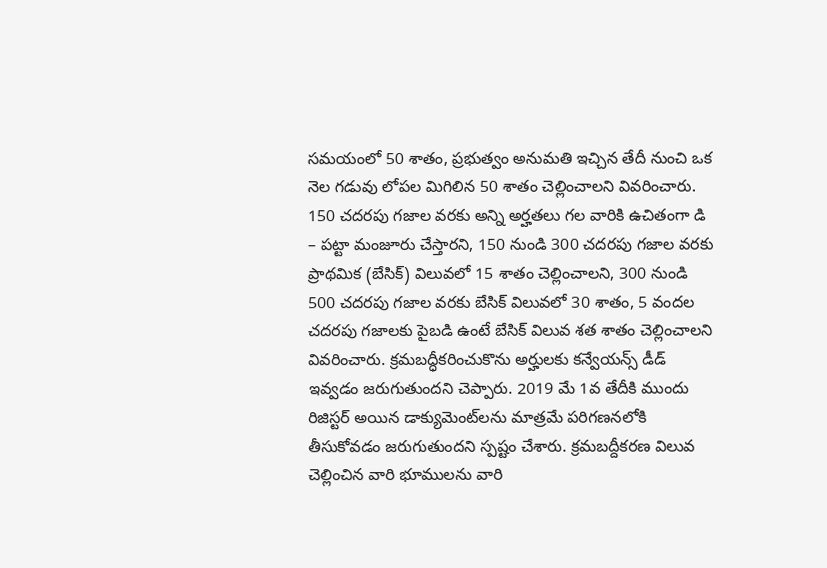సమయంలో 50 శాతం, ప్రభుత్వం అనుమతి ఇచ్చిన తేదీ నుంచి ఒక నెల గడువు లోపల మిగిలిన 50 శాతం చెల్లించాలని వివరించారు. 150 చదరపు గజాల వరకు అన్ని అర్హతలు గల వారికి ఉచితంగా డి – పట్టా మంజూరు చేస్తారని, 150 నుండి 300 చదరపు గజాల వరకు ప్రాథమిక (బేసిక్‌) విలువలో 15 శాతం చెల్లించాలని, 300 నుండి 500 చదరపు గజాల వరకు బేసిక్‌ విలువలో 30 శాతం, 5 వందల చదరపు గజాలకు పైబడి ఉంటే బేసిక్‌ విలువ శత శాతం చెల్లించాలని వివరించారు. క్రమబద్ధీకరించుకొను అర్హులకు కన్వేయన్స్‌ డీడ్‌ ఇవ్వడం జరుగుతుందని చెప్పారు. 2019 మే 1వ తేదీకి ముందు రిజిస్టర్‌ అయిన డాక్యుమెంట్‌లను మాత్రమే పరిగణనలోకి తీసుకోవడం జరుగుతుందని స్పష్టం చేశారు. క్రమబద్దీకరణ విలువ చెల్లించిన వారి భూములను వారి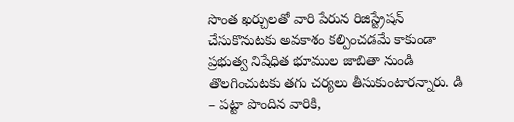సొంత ఖర్చులతో వారి పేరున రిజిస్ట్రేషన్‌ చేసుకొనుటకు అవకాశం కల్పించడమే కాకుండా ప్రభుత్వ నిషేధిత భూముల జాబితా నుండి తొలగించుటకు తగు చర్యలు తీసుకుంటారన్నారు. డి – పట్టా పొందిన వారికి,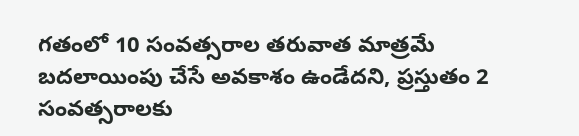గతంలో 10 సంవత్సరాల తరువాత మాత్రమే బదలాయింపు చేసే అవకాశం ఉండేదని, ప్రస్తుతం 2 సంవత్సరాలకు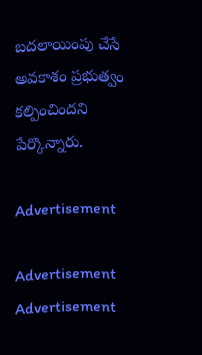బదలాయింపు చేసే అవకాశం ప్రభుత్వం కల్పించిందని పేర్కొన్నారు.

Advertisement

Advertisement
Advertisement